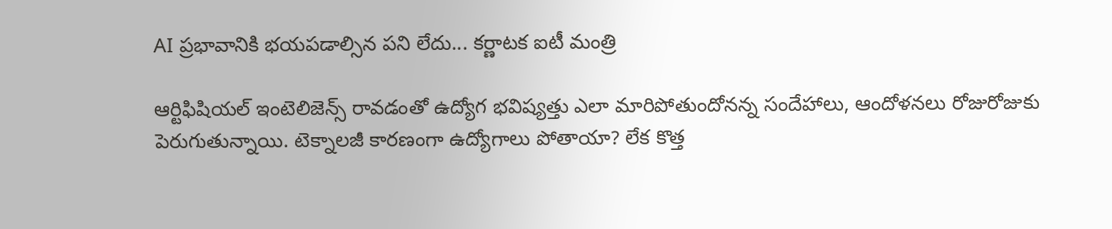AI ప్రభావానికి భయపడాల్సిన పని లేదు... కర్ణాటక ఐటీ మంత్రి

ఆర్టిఫిషియల్ ఇంటెలిజెన్స్ రావడంతో ఉద్యోగ భవిష్యత్తు ఎలా మారిపోతుందోనన్న సందేహాలు, ఆందోళనలు రోజురోజుకు పెరుగుతున్నాయి. టెక్నాలజీ కారణంగా ఉద్యోగాలు పోతాయా? లేక కొత్త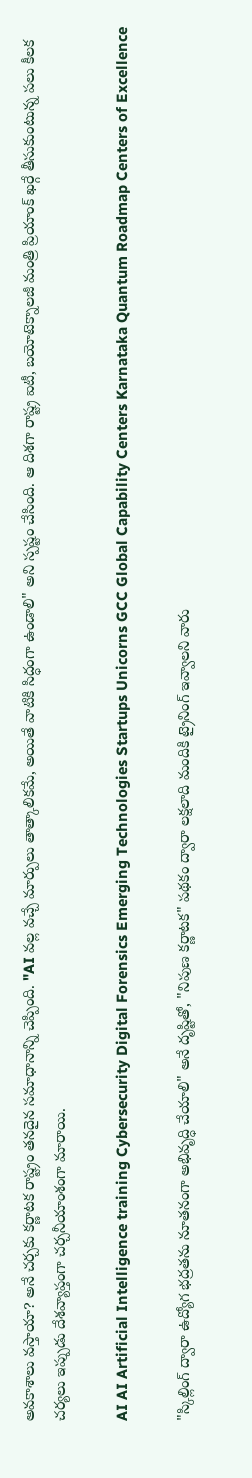అవకాశాలు వస్తాయా? అనే చర్చకు కర్ణాటక రాష్ట్రం తనదైన సమాధానాన్ని చెప్పింది. "AI వల్ల వచ్చే మార్పులు తాత్కాలికమే, అయితే వాటికి సిద్ధంగా ఉండాలి" అని స్పష్టం చేసింది. ఆ దిశగా రాష్ట్ర ఐటీ, బయోటెక్నాలజీ మంత్రి ప్రియాంక్ ఖర్గే తీసుకుంటున్న పలు కీలక చర్యలు ఇప్పుడు దేశవ్యాప్తంగా చర్చనీయాంశంగా మారాయి.

AI AI Artificial Intelligence training Cybersecurity Digital Forensics Emerging Technologies Startups Unicorns GCC Global Capability Centers Karnataka Quantum Roadmap Centers of Excellence

"స్కిల్లింగ్‌ ద్వారా ఉద్యోగ భద్రతను నూతనంగా అభివృద్ధి చేయాలి" అనే దృష్టితో, "నిపుణ కర్ణాటక" పథకం ద్వారా లక్షలాది మందికి ట్రైనింగ్‌ ఇవ్వాలని వారు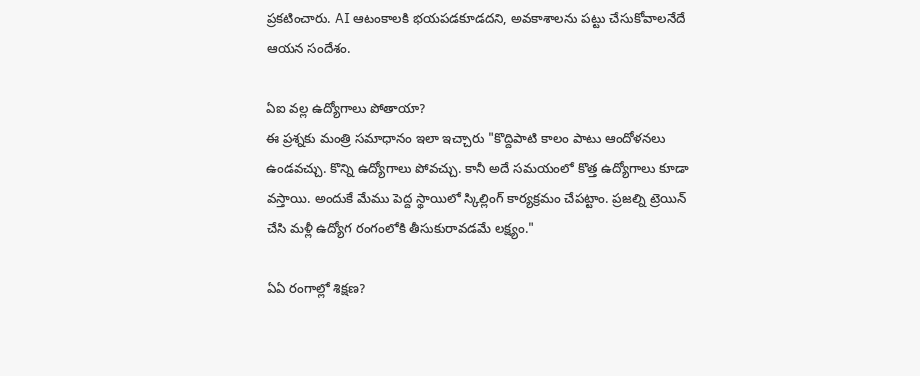ప్రకటించారు. AI ఆటంకాలకి భయపడకూడదని, అవకాశాలను పట్టు చేసుకోవాలనేదే ఆయన సందేశం.

ఏఐ వల్ల ఉద్యోగాలు పోతాయా?
ఈ ప్రశ్నకు మంత్రి సమాధానం ఇలా ఇచ్చారు "కొద్దిపాటి కాలం పాటు ఆందోళనలు ఉండవచ్చు. కొన్ని ఉద్యోగాలు పోవచ్చు. కానీ అదే సమయంలో కొత్త ఉద్యోగాలు కూడా వస్తాయి. అందుకే మేము పెద్ద స్థాయిలో స్కిల్లింగ్ కార్యక్రమం చేపట్టాం. ప్రజల్ని ట్రెయిన్ చేసి మళ్లీ ఉద్యోగ రంగంలోకి తీసుకురావడమే లక్ష్యం."

ఏఏ రంగాల్లో శిక్షణ?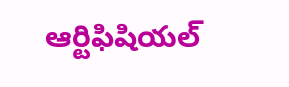ఆర్టిఫిషియల్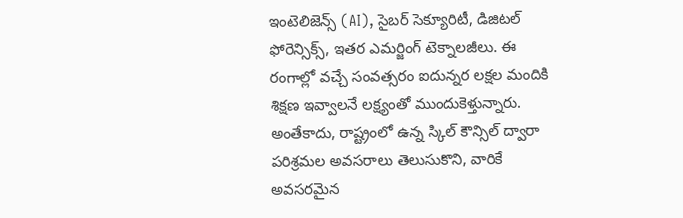ఇంటెలిజెన్స్ (AI), సైబర్ సెక్యూరిటీ, డిజిటల్ ఫోరెన్సిక్స్, ఇతర ఎమర్జింగ్ టెక్నాలజీలు. ఈ రంగాల్లో వచ్చే సంవత్సరం ఐదున్నర లక్షల మందికి శిక్షణ ఇవ్వాలనే లక్ష్యంతో ముందుకెళ్తున్నారు. అంతేకాదు, రాష్ట్రంలో ఉన్న స్కిల్ కౌన్సిల్ ద్వారా పరిశ్రమల అవసరాలు తెలుసుకొని, వారికే అవసరమైన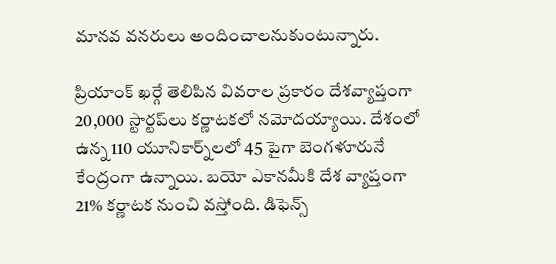మానవ వనరులు అందించాలనుకుంటున్నారు.

ప్రియాంక్ ఖర్గే తెలిపిన వివరాల ప్రకారం దేశవ్యాప్తంగా 20,000 స్టార్టప్‌లు కర్ణాటకలో నమోదయ్యాయి. దేశంలో ఉన్న 110 యూనికార్న్‌లలో 45 పైగా బెంగళూరునే కేంద్రంగా ఉన్నాయి. బయో ఎకానమీకి దేశ వ్యాప్తంగా 21% కర్ణాటక నుంచి వస్తోంది. డిఫెన్స్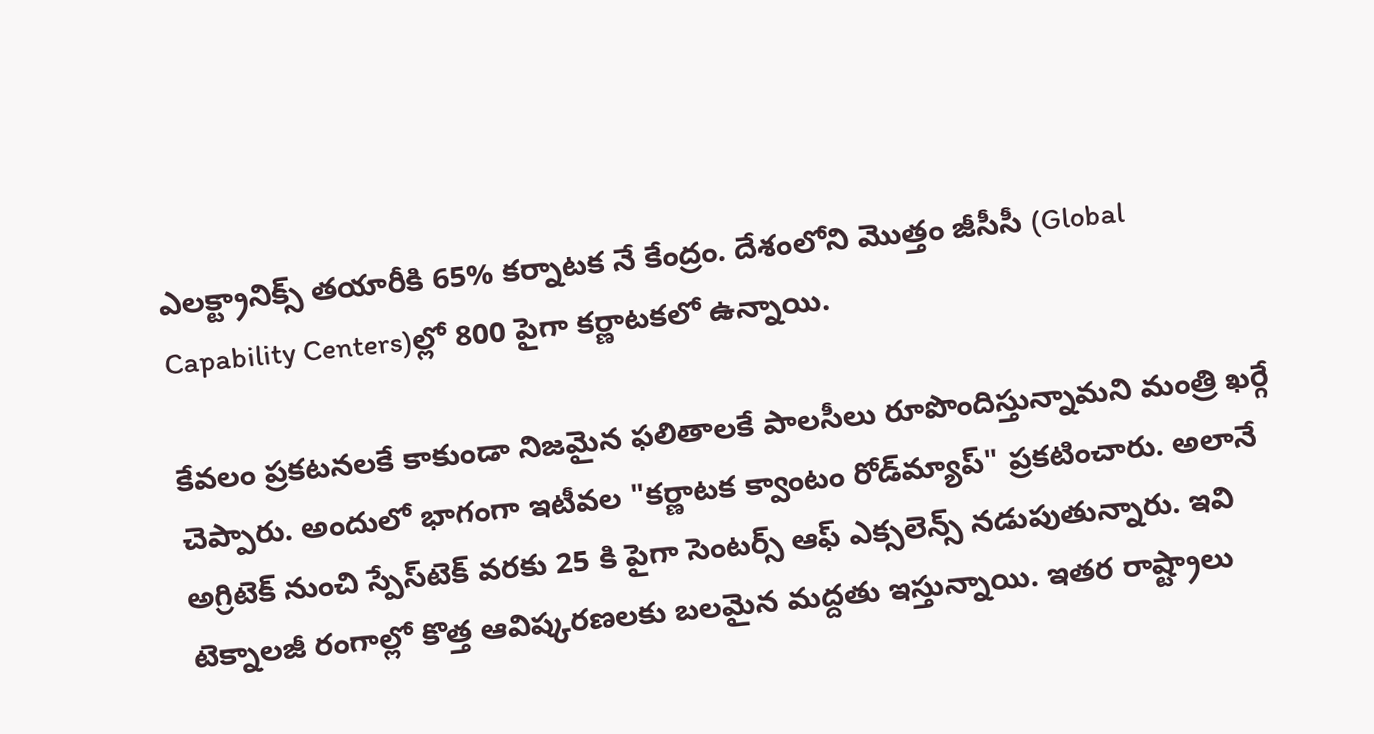ఎలక్ట్రానిక్స్ తయారీకి 65% కర్నాటక నే కేంద్రం. దేశంలోని మొత్తం జీసీసీ (Global Capability Centers)ల్లో 800 పైగా కర్ణాటకలో ఉన్నాయి.

కేవలం ప్రకటనలకే కాకుండా నిజమైన ఫలితాలకే పాలసీలు రూపొందిస్తున్నామని మంత్రి ఖర్గే చెప్పారు. అందులో భాగంగా ఇటీవల "కర్ణాటక క్వాంటం రోడ్‌మ్యాప్" ప్రకటించారు. అలానే అగ్రిటెక్ నుంచి స్పేస్‌టెక్ వరకు 25 కి పైగా సెంటర్స్ ఆఫ్ ఎక్సలెన్స్ నడుపుతున్నారు. ఇవి టెక్నాలజీ రంగాల్లో కొత్త ఆవిష్కరణలకు బలమైన మద్దతు ఇస్తున్నాయి. ఇతర రాష్ట్రాలు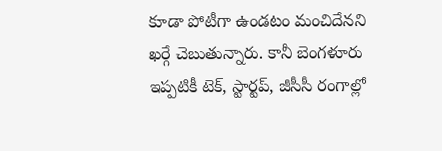కూడా పోటీగా ఉండటం మంచిదేనని ఖర్గే చెబుతున్నారు. కానీ బెంగళూరు ఇప్పటికీ టెక్, స్టార్టప్, జీసీసీ రంగాల్లో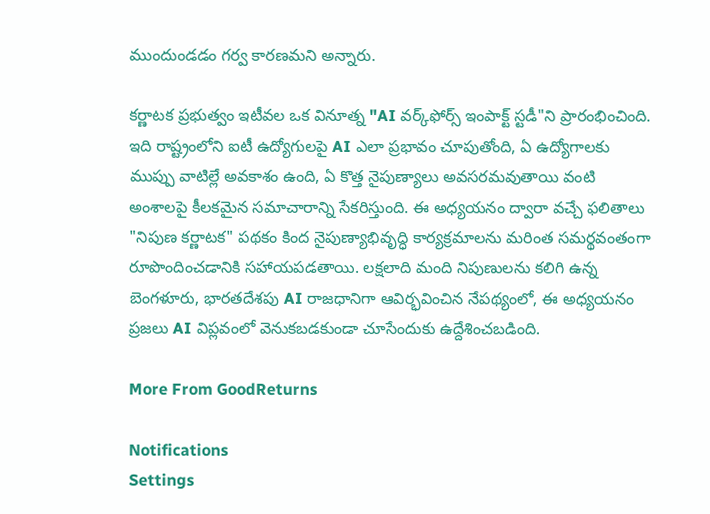ముందుండడం గర్వ కారణమని అన్నారు.

కర్ణాటక ప్రభుత్వం ఇటీవల ఒక వినూత్న "AI వర్క్‌ఫోర్స్ ఇంపాక్ట్ స్టడీ"ని ప్రారంభించింది. ఇది రాష్ట్రంలోని ఐటీ ఉద్యోగులపై AI ఎలా ప్రభావం చూపుతోంది, ఏ ఉద్యోగాలకు ముప్పు వాటిల్లే అవకాశం ఉంది, ఏ కొత్త నైపుణ్యాలు అవసరమవుతాయి వంటి అంశాలపై కీలకమైన సమాచారాన్ని సేకరిస్తుంది. ఈ అధ్యయనం ద్వారా వచ్చే ఫలితాలు "నిపుణ కర్ణాటక" పథకం కింద నైపుణ్యాభివృద్ధి కార్యక్రమాలను మరింత సమర్థవంతంగా రూపొందించడానికి సహాయపడతాయి. లక్షలాది మంది నిపుణులను కలిగి ఉన్న బెంగళూరు, భారతదేశపు AI రాజధానిగా ఆవిర్భవించిన నేపథ్యంలో, ఈ అధ్యయనం ప్రజలు AI విప్లవంలో వెనుకబడకుండా చూసేందుకు ఉద్దేశించబడింది.

More From GoodReturns

Notifications
Settings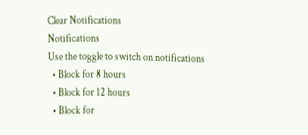Clear Notifications
Notifications
Use the toggle to switch on notifications
  • Block for 8 hours
  • Block for 12 hours
  • Block for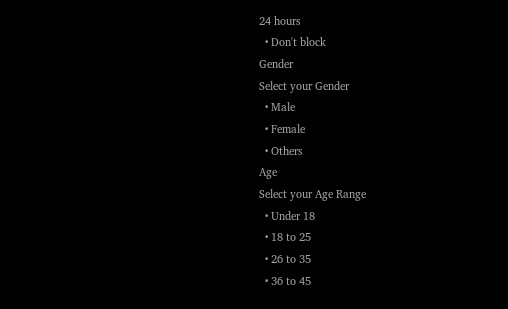24 hours
  • Don't block
Gender
Select your Gender
  • Male
  • Female
  • Others
Age
Select your Age Range
  • Under 18
  • 18 to 25
  • 26 to 35
  • 36 to 45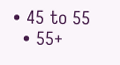• 45 to 55
  • 55+